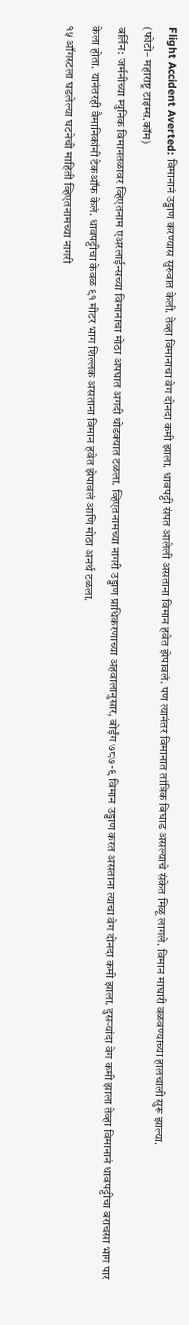Flight Accident Averted: विमानानं उड्डाण करण्यास सुरुवात केली. तेव्हा विमानाचा वेग दोनदा कमी झाला. धावपट्टी संपत आलेली असताना विमान हवेत झेपावलं. पण त्यानंतर विमानात तांत्रिक बिघाड असल्याचे संकेत मिळू लागले. विमान माघारी वळवण्याच्या हालचाली सुरू झाल्या.
(फोटो– महाराष्ट्र टाइम्स.कॉम)
बर्लिन: जर्मनीच्या म्युनिक विमानतळावर व्हिएतनाम एअरलाईन्सच्या विमानाचा मोठा अपघात अगदी थोडक्यात टळला. व्हिएतनामच्या नागरी उड्डाण प्राधिकरणाच्या अहवालानुसार, बोईंग ७८७-९ विमान उड्डाण करत असताना त्याचा वेग दोनदा कमी झाला. दुसऱ्यांदा वेग कमी झाला तेव्हा विमानानं धावपट्टीचा बराचसा भाग पार केला होता. यानंतरही वैमानिकांनी टेकऑफ केलं. धावपट्टीचा केवळ ९१ मीटर भाग शिल्लक असताना विमान हवेत झेपावलं आणि मोठा अनर्थ टळला.
१५ ऑगस्टला घडलेल्या घटनेची माहिती व्हिएतनामच्या नागरी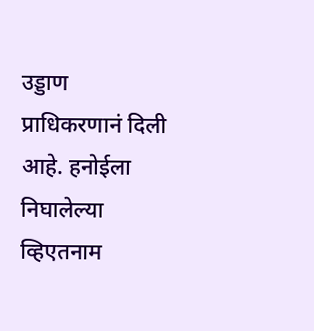उड्डाण प्राधिकरणानं दिली आहे. हनोईला निघालेल्या व्हिएतनाम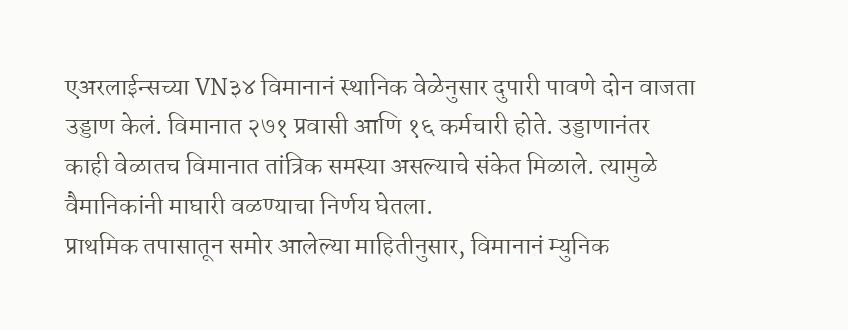एअरलाईन्सच्या VN३४ विमानानं स्थानिक वेळेनुसार दुपारी पावणे दोन वाजता उड्डाण केलं. विमानात २७१ प्रवासी आणि १६ कर्मचारी होते. उड्डाणानंतर काही वेळातच विमानात तांत्रिक समस्या असल्याचे संकेत मिळाले. त्यामुळे वैमानिकांनी माघारी वळण्याचा निर्णय घेतला.
प्राथमिक तपासातून समोर आलेल्या माहितीनुसार, विमानानं म्युनिक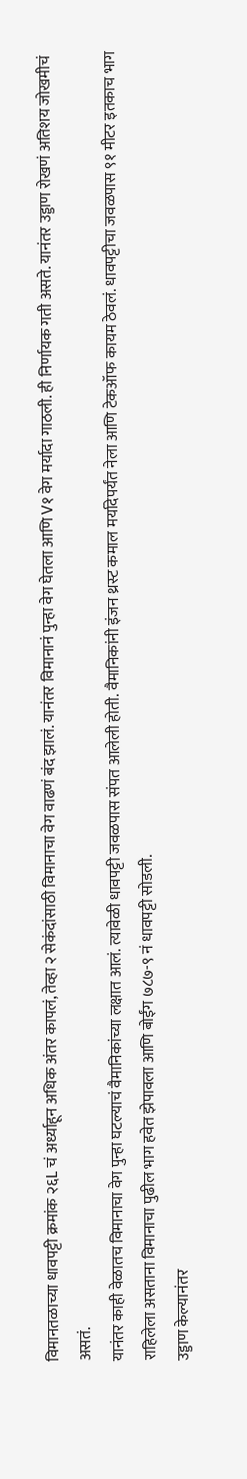विमानतळाच्या धावपट्टी क्रमांक २६L चं अर्ध्याहून अधिक अंतर कापलं, तेव्हा २ सेकंदांसाठी विमानाचा वेग वाढणं बंद झालं. यानंतर विमानानं पुन्हा वेग घेतला आणि V१ वेग मर्यादा गाठली. ही निर्णायक गती असते. यानंतर उड्डाण रोखणं अतिशय जोखमीचं असतं.
यानंतर काही वेळातच विमानाचा वेग पुन्हा घटल्याचं वैमानिकांच्या लक्षात आलं. त्यावेळी धावपट्टी जवळपास संपत आलेली होती. वैमानिकांनी इंजन थ्रस्ट कमाल मर्यादेपर्यंत नेला आणि टेकऑफ कायम ठेवलं. धावपट्टीचा जवळपास ९१ मीटर इतकाच भाग राहिलेला असताना विमानाचा पुढील भाग हवेत झेपावला आणि बोईंग ७८७-९ नं धावपट्टी सोडली.
उड्डाण केल्यानंतर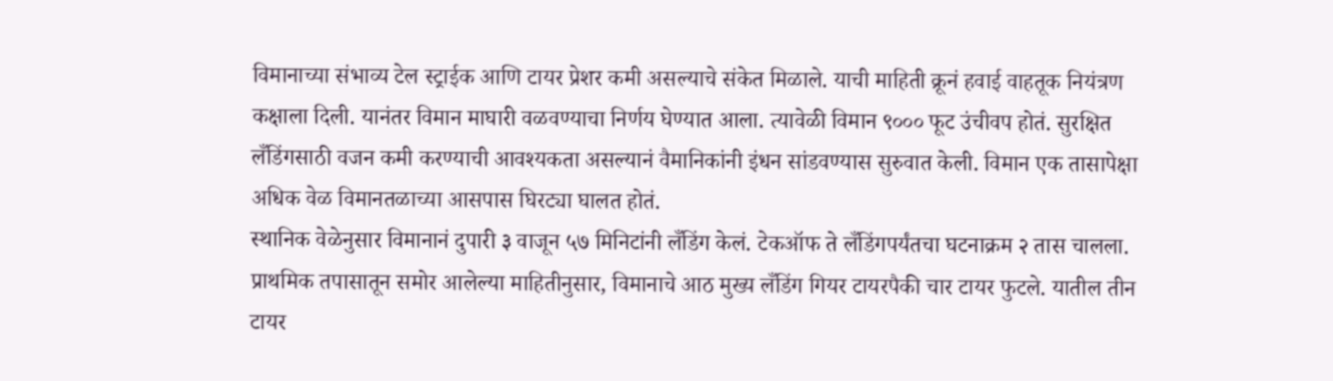विमानाच्या संभाव्य टेल स्ट्राईक आणि टायर प्रेशर कमी असल्याचे संकेत मिळाले. याची माहिती क्रूनं हवाई वाहतूक नियंत्रण कक्षाला दिली. यानंतर विमान माघारी वळवण्याचा निर्णय घेण्यात आला. त्यावेळी विमान ९००० फूट उंचीवप होतं. सुरक्षित लँडिंगसाठी वजन कमी करण्याची आवश्यकता असल्यानं वैमानिकांनी इंधन सांडवण्यास सुरुवात केली. विमान एक तासापेक्षा अधिक वेळ विमानतळाच्या आसपास घिरट्या घालत होतं.
स्थानिक वेळेनुसार विमानानं दुपारी ३ वाजून ५७ मिनिटांनी लँडिंग केलं. टेकऑफ ते लँडिंगपर्यंतचा घटनाक्रम २ तास चालला. प्राथमिक तपासातून समोर आलेल्या माहितीनुसार, विमानाचे आठ मुख्य लँडिंग गियर टायरपैकी चार टायर फुटले. यातील तीन टायर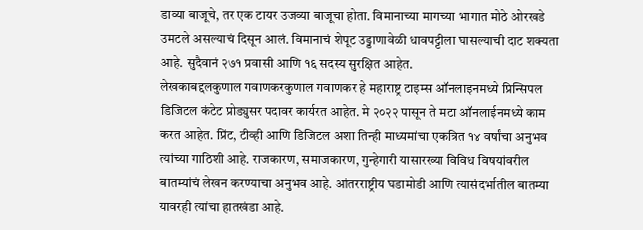डाव्या बाजूचे, तर एक टायर उजव्या बाजूचा होता. विमानाच्या मागच्या भागात मोठे ओरखडे उमटले असल्याचं दिसून आलं. विमानाचं शेपूट उड्डाणावेळी धावपट्टीला घासल्याची दाट शक्यता आहे. सुदैवानं २७१ प्रवासी आणि १६ सदस्य सुरक्षित आहेत.
लेखकाबद्दलकुणाल गवाणकरकुणाल गवाणकर हे महाराष्ट्र टाइम्स ऑनलाइनमध्ये प्रिन्सिपल डिजिटल कंटेट प्रोड्युसर पदावर कार्यरत आहेत. मे २०२२ पासून ते मटा ऑनलाईनमध्ये काम करत आहेत. प्रिंट, टीव्ही आणि डिजिटल अशा तिन्ही माध्यमांचा एकत्रित १४ वर्षांचा अनुभव त्यांच्या गाठिशी आहे. राजकारण, समाजकारण, गुन्हेगारी यासारख्या विविध विषयांवरील बातम्यांचं लेखन करण्याचा अनुभव आहे. आंतरराष्ट्रीय घडामोडी आणि त्यासंदर्भातील बातम्या यावरही त्यांचा हातखंडा आहे.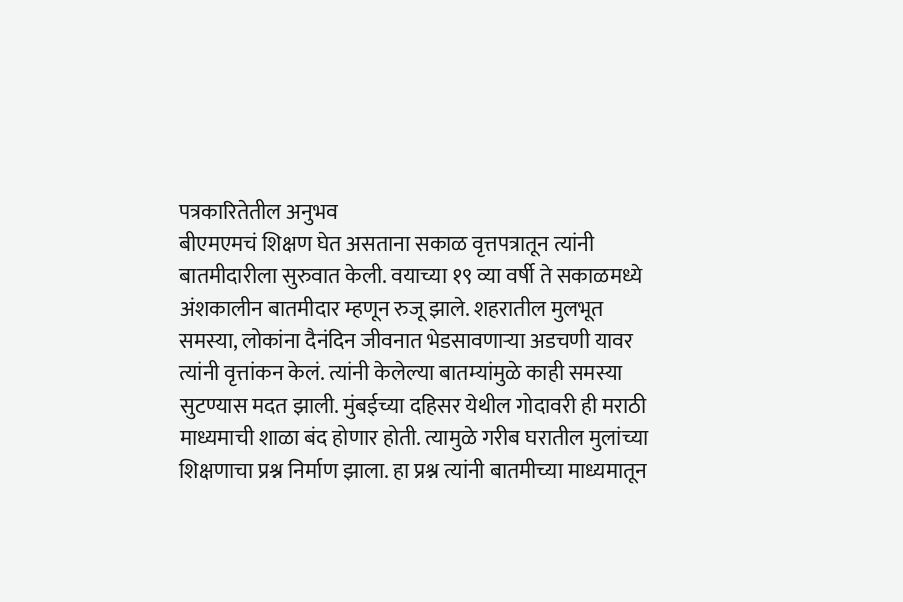पत्रकारितेतील अनुभव
बीएमएमचं शिक्षण घेत असताना सकाळ वृत्तपत्रातून त्यांनी बातमीदारीला सुरुवात केली. वयाच्या १९ व्या वर्षी ते सकाळमध्ये अंशकालीन बातमीदार म्हणून रुजू झाले. शहरातील मुलभूत समस्या, लोकांना दैनंदिन जीवनात भेडसावणाऱ्या अडचणी यावर त्यांनी वृत्तांकन केलं. त्यांनी केलेल्या बातम्यांमुळे काही समस्या सुटण्यास मदत झाली. मुंबईच्या दहिसर येथील गोदावरी ही मराठी माध्यमाची शाळा बंद होणार होती. त्यामुळे गरीब घरातील मुलांच्या शिक्षणाचा प्रश्न निर्माण झाला. हा प्रश्न त्यांनी बातमीच्या माध्यमातून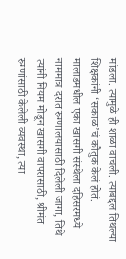मांडला. त्यामुळे ही शाळा वाचली. त्याबद्दल तिथल्या शिक्षकांनी ‘सकाळ’चं कौतुक केलं होतं.
मालाडमधील एका खासगी संस्थेला दहिसरमध्ये नाममात्र दरात रुग्णालयासाठी दिलेली जागा, तिथे त्यांनी नियम मोडून खासगी वापरासाठी, श्रीमंत रुग्णांसाठी केलेली व्यवस्था, त्या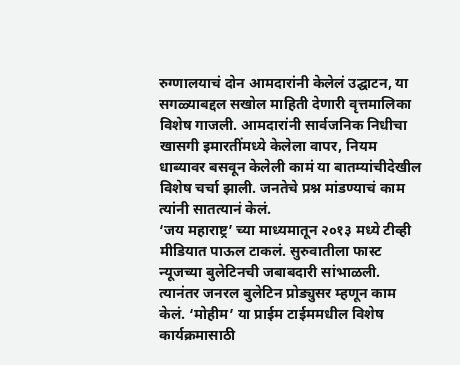रुग्णालयाचं दोन आमदारांनी केलेलं उद्घाटन, या सगळ्याबद्दल सखोल माहिती देणारी वृत्तमालिका विशेष गाजली. आमदारांनी सार्वजनिक निधीचा खासगी इमारतींमध्ये केलेला वापर, नियम धाब्यावर बसवून केलेली कामं या बातम्यांचीदेखील विशेष चर्चा झाली. जनतेचे प्रश्न मांडण्याचं काम त्यांनी सातत्यानं केलं.
‘जय महाराष्ट्र’ च्या माध्यमातून २०१३ मध्ये टीव्ही मीडियात पाऊल टाकलं. सुरुवातीला फास्ट न्यूजच्या बुलेटिनची जबाबदारी सांभाळली. त्यानंतर जनरल बुलेटिन प्रोड्युसर म्हणून काम केलं. ‘मोहीम’ या प्राईम टाईममधील विशेष कार्यक्रमासाठी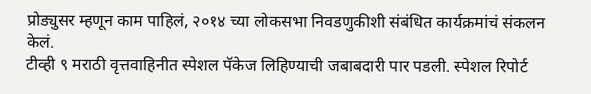प्रोड्युसर म्हणून काम पाहिलं, २०१४ च्या लोकसभा निवडणुकीशी संबंधित कार्यक्रमांचं संकलन केलं.
टीव्ही ९ मराठी वृत्तवाहिनीत स्पेशल पॅकेज लिहिण्याची जबाबदारी पार पडली. स्पेशल रिपोर्ट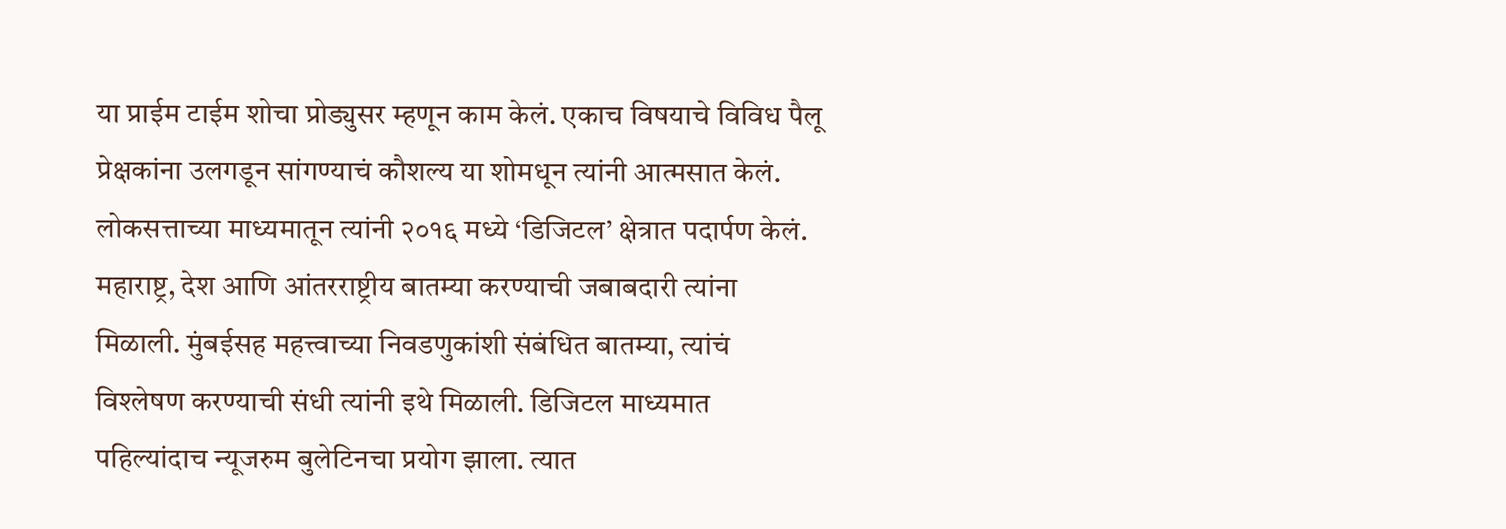या प्राईम टाईम शोचा प्रोड्युसर म्हणून काम केलं. एकाच विषयाचे विविध पैलू प्रेक्षकांना उलगडून सांगण्याचं कौशल्य या शोमधून त्यांनी आत्मसात केलं.
लोकसत्ताच्या माध्यमातून त्यांनी २०१६ मध्ये ‘डिजिटल’ क्षेत्रात पदार्पण केलं. महाराष्ट्र, देश आणि आंतरराष्ट्रीय बातम्या करण्याची जबाबदारी त्यांना मिळाली. मुंबईसह महत्त्वाच्या निवडणुकांशी संबंधित बातम्या, त्यांचं विश्लेषण करण्याची संधी त्यांनी इथे मिळाली. डिजिटल माध्यमात पहिल्यांदाच न्यूजरुम बुलेटिनचा प्रयोग झाला. त्यात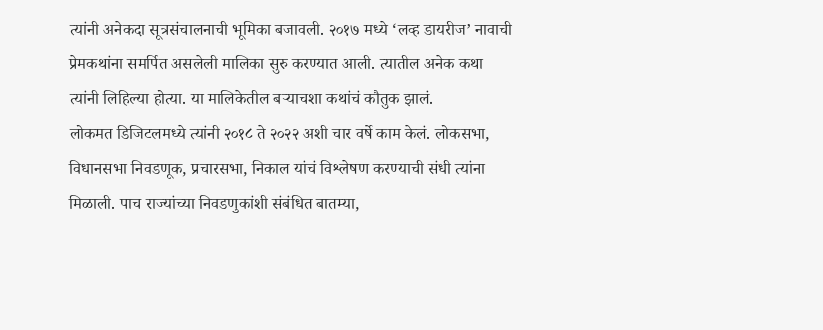त्यांनी अनेकदा सूत्रसंचालनाची भूमिका बजावली. २०१७ मध्ये ‘लव्ह डायरीज’ नावाची प्रेमकथांना समर्पित असलेली मालिका सुरु करण्यात आली. त्यातील अनेक कथा त्यांनी लिहिल्या होत्या. या मालिकेतील बऱ्याचशा कथांचं कौतुक झालं.
लोकमत डिजिटलमध्ये त्यांनी २०१८ ते २०२२ अशी चार वर्षे काम केलं. लोकसभा, विधानसभा निवडणूक, प्रचारसभा, निकाल यांचं विश्लेषण करण्याची संधी त्यांना मिळाली. पाच राज्यांच्या निवडणुकांशी संबंधित बातम्या,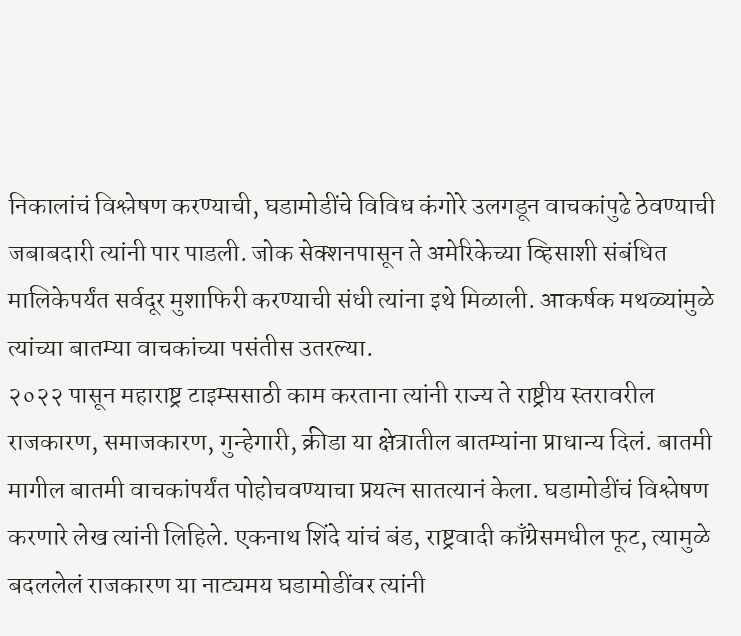निकालांचं विश्लेषण करण्याची, घडामोडींचे विविध कंगोरे उलगडून वाचकांपुढे ठेवण्याची जबाबदारी त्यांनी पार पाडली. जोक सेक्शनपासून ते अमेरिकेच्या व्हिसाशी संबंधित मालिकेपर्यंत सर्वदूर मुशाफिरी करण्याची संधी त्यांना इथे मिळाली. आकर्षक मथळ्यांमुळे त्यांच्या बातम्या वाचकांच्या पसंतीस उतरल्या.
२०२२ पासून महाराष्ट्र टाइम्ससाठी काम करताना त्यांनी राज्य ते राष्ट्रीय स्तरावरील राजकारण, समाजकारण, गुन्हेगारी, क्रीडा या क्षेत्रातील बातम्यांना प्राधान्य दिलं. बातमी मागील बातमी वाचकांपर्यंत पोहोचवण्याचा प्रयत्न सातत्यानं केला. घडामोडींचं विश्लेषण करणारे लेख त्यांनी लिहिले. एकनाथ शिंदे यांचं बंड, राष्ट्रवादी काँग्रेसमधील फूट, त्यामुळे बदललेलं राजकारण या नाट्यमय घडामोडींवर त्यांनी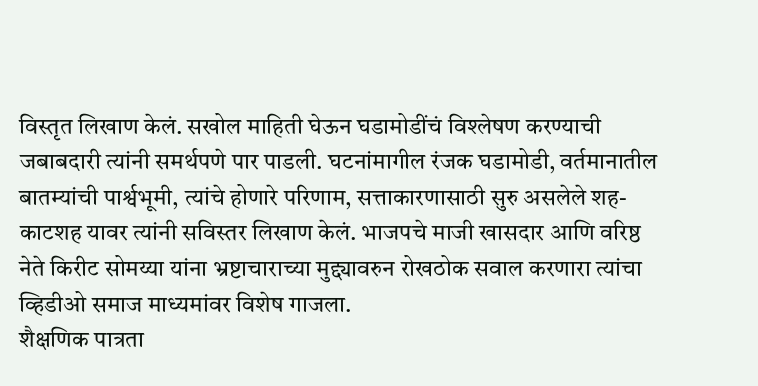विस्तृत लिखाण केलं. सखोल माहिती घेऊन घडामोडींचं विश्लेषण करण्याची जबाबदारी त्यांनी समर्थपणे पार पाडली. घटनांमागील रंजक घडामोडी, वर्तमानातील बातम्यांची पार्श्वभूमी, त्यांचे होणारे परिणाम, सत्ताकारणासाठी सुरु असलेले शह-काटशह यावर त्यांनी सविस्तर लिखाण केलं. भाजपचे माजी खासदार आणि वरिष्ठ नेते किरीट सोमय्या यांना भ्रष्टाचाराच्या मुद्द्यावरुन रोखठोक सवाल करणारा त्यांचा व्हिडीओ समाज माध्यमांवर विशेष गाजला.
शैक्षणिक पात्रता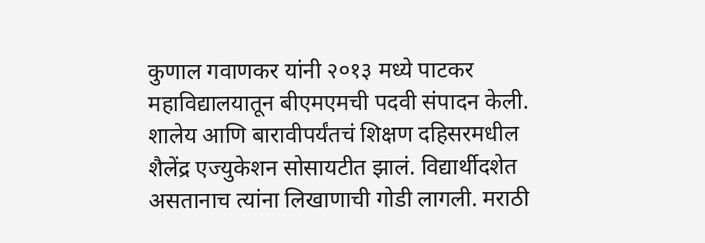कुणाल गवाणकर यांनी २०१३ मध्ये पाटकर महाविद्यालयातून बीएमएमची पदवी संपादन केली. शालेय आणि बारावीपर्यंतचं शिक्षण दहिसरमधील शैलेंद्र एज्युकेशन सोसायटीत झालं. विद्यार्थीदशेत असतानाच त्यांना लिखाणाची गोडी लागली. मराठी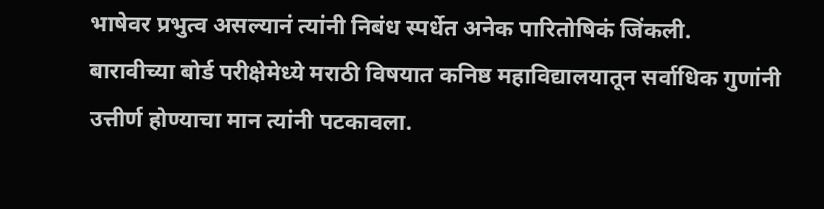भाषेवर प्रभुत्व असल्यानं त्यांनी निबंध स्पर्धेत अनेक पारितोषिकं जिंकली. बारावीच्या बोर्ड परीक्षेमेध्ये मराठी विषयात कनिष्ठ महाविद्यालयातून सर्वाधिक गुणांनी उत्तीर्ण होण्याचा मान त्यांनी पटकावला.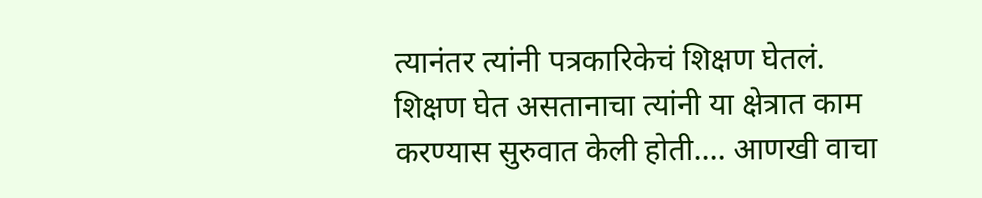त्यानंतर त्यांनी पत्रकारिकेचं शिक्षण घेतलं. शिक्षण घेत असतानाचा त्यांनी या क्षेत्रात काम करण्यास सुरुवात केली होती.… आणखी वाचा